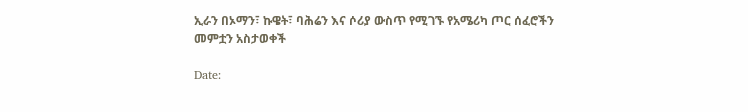ኢራን በኦማን፣ ኩዌት፣ ባሕሬን እና ሶሪያ ውስጥ የሚገኙ የአሜሪካ ጦር ሰፈሮችን መምቷን አስታወቀች

Date: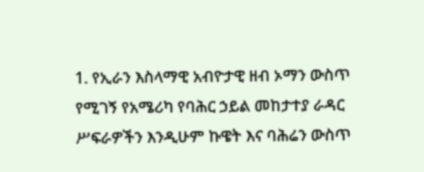1. የኢራን እስላማዊ አብዮታዊ ዘብ ኦማን ውስጥ የሚገኝ የአሜሪካ የባሕር ኃይል መከታተያ ራዳር ሥፍራዎችን እንዲሁም ኩዌት እና ባሕሬን ውስጥ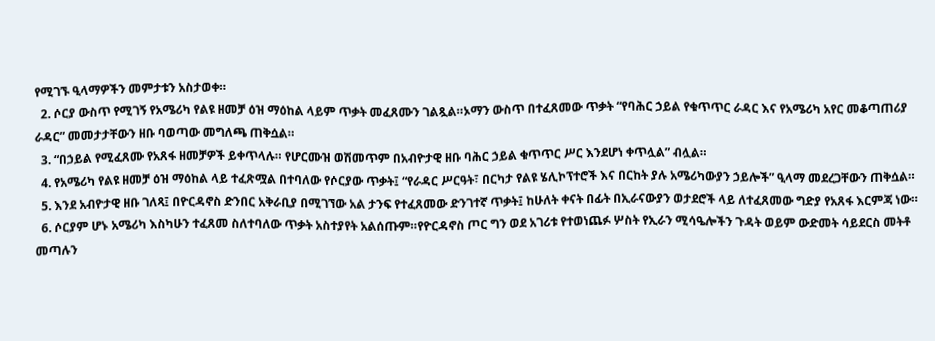የሚገኙ ዒላማዎችን መምታቱን አስታወቀ።
  2. ሶርያ ውስጥ የሚገኝ የአሜሪካ የልዩ ዘመቻ ዕዝ ማዕከል ላይም ጥቃት መፈጸሙን ገልጿል።ኦማን ውስጥ በተፈጸመው ጥቃት “የባሕር ኃይል የቁጥጥር ራዳር እና የአሜሪካ አየር መቆጣጠሪያ ራዳር” መመታታቸውን ዘቡ ባወጣው መግለጫ ጠቅሷል።
  3. “በኃይል የሚፈጸሙ የአጸፋ ዘመቻዎች ይቀጥላሉ። የሆርሙዝ ወሽመጥም በአብዮታዊ ዘቡ ባሕር ኃይል ቁጥጥር ሥር እንደሆነ ቀጥሏል” ብሏል።
  4. የአሜሪካ የልዩ ዘመቻ ዕዝ ማዕከል ላይ ተፈጽሟል በተባለው የሶርያው ጥቃት፤ “የራዳር ሥርዓት፣ በርካታ የልዩ ሄሊኮፕተሮች እና በርከት ያሉ አሜሪካውያን ኃይሎች” ዒላማ መደረጋቸውን ጠቅሷል።
  5. እንደ አብዮታዊ ዘቡ ገለጻ፤ በዮርዳኖስ ድንበር አቅራቢያ በሚገኘው አል ታንፍ የተፈጸመው ድንገተኛ ጥቃት፤ ከሁለት ቀናት በፊት በኢራናውያን ወታደሮች ላይ ለተፈጸመው ግድያ የአጸፋ እርምጃ ነው።
  6. ሶርያም ሆኑ አሜሪካ እስካሁን ተፈጸመ ስለተባለው ጥቃት አስተያየት አልሰጡም።የዮርዳኖስ ጦር ግን ወደ አገሪቱ የተወነጨፉ ሦስት የኢራን ሚሳዔሎችን ጉዳት ወይም ውድመት ሳይደርስ መትቶ መጣሉን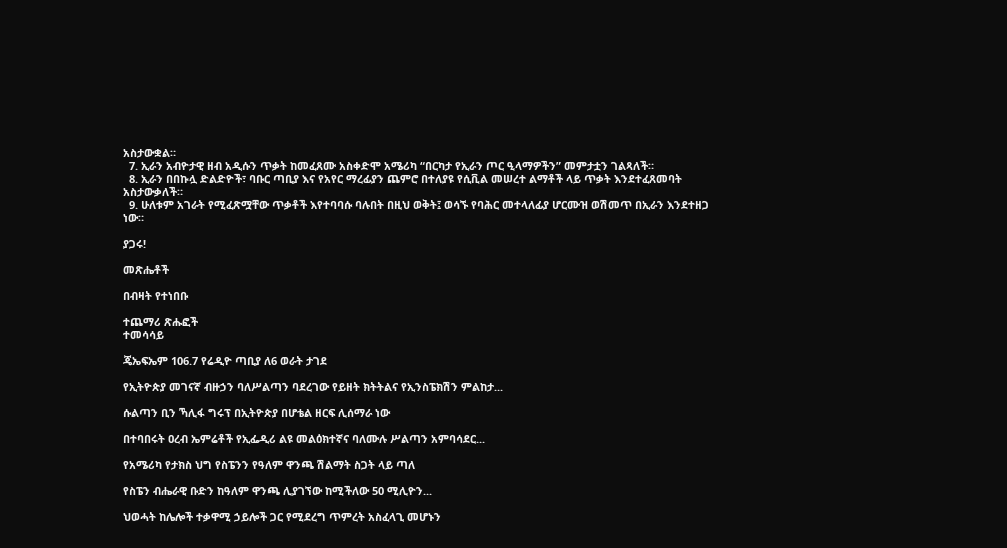አስታውቋል።
  7. ኢራን አብዮታዊ ዘብ አዲሱን ጥቃት ከመፈጸሙ አስቀድሞ አሜሪካ “በርካታ የኢራን ጦር ዒላማዎችን” መምታቷን ገልጻለች።
  8. ኢራን በበኩሏ ድልድዮች፣ ባቡር ጣቢያ እና የአየር ማረፊያን ጨምሮ በተለያዩ የሲቪል መሠረተ ልማቶች ላይ ጥቃት እንደተፈጸመባት አስታውቃለች።
  9. ሁለቱም አገራት የሚፈጽሟቸው ጥቃቶች እየተባባሱ ባሉበት በዚህ ወቅት፤ ወሳኙ የባሕር መተላለፊያ ሆርሙዝ ወሽመጥ በኢራን እንደተዘጋ ነው።

ያጋሩ!

መጽሔቶች

በብዛት የተነበቡ

ተጨማሪ ጽሑፎች
ተመሳሳይ

ጄኤፍኤም 106.7 የሬዲዮ ጣቢያ ለ6 ወራት ታገደ

የኢትዮጵያ መገናኛ ብዙኃን ባለሥልጣን ባደረገው የይዘት ክትትልና የኢንስፔክሽን ምልከታ...

ሱልጣን ቢን ኻሊፋ ግሩፕ በኢትዮጵያ በሆቴል ዘርፍ ሊሰማራ ነው

በተባበሩት ዐረብ ኤምሬቶች የኢፌዲሪ ልዩ መልዕክተኛና ባለሙሉ ሥልጣን አምባሳደር...

የአሜሪካ የታክስ ህግ የስፔንን የዓለም ዋንጫ ሽልማት ስጋት ላይ ጣለ

የስፔን ብሔራዊ ቡድን ከዓለም ዋንጫ ሊያገኘው ከሚችለው 50 ሚሊዮን...

ህወሓት ከሌሎች ተቃዋሚ ኃይሎች ጋር የሚደረግ ጥምረት አስፈላጊ መሆኑን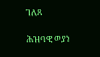ገለጸ

ሕዝባዊ ወያነ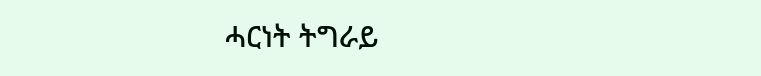ሓርነት ትግራይ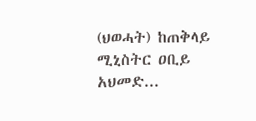(ህወሓት) ከጠቅላይ ሚኒስትር ዐቢይ አህመድ...